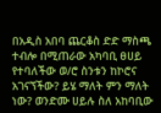በአዲስ አበባ ጨርቆስ ድድ ማስጫ ተብሎ በሚጠራው አካባቢ ፀሀይ የተባለችው ወ/ሮ ስንቱን ከኮሮና አገናኘችው? ይሄ ማለት ምን ማለት ነው? ወንድሙ ሀይሉ ስለ አከባቢው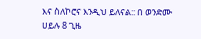እና ስለኮሮና እንዲህ ይለናል:: በ ወንድሙ ሀይሉ 8 ጊዜ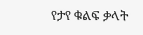የታየ ቁልፍ ቃላት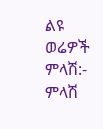ልዩ ወሬዎች ምላሽ:- ምላሽ